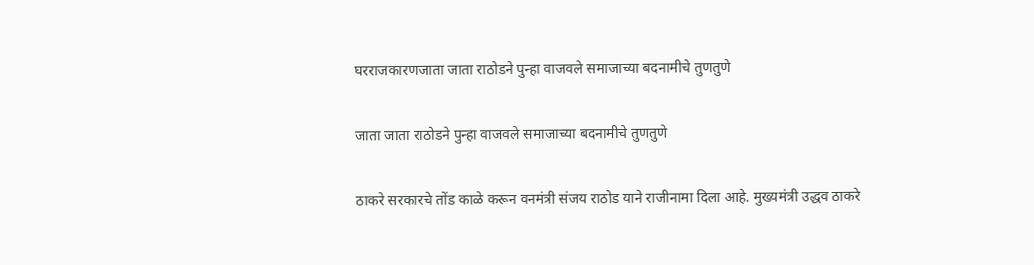घरराजकारणजाता जाता राठोडने पुन्हा वाजवले समाजाच्या बदनामीचे तुणतुणे

जाता जाता राठोडने पुन्हा वाजवले समाजाच्या बदनामीचे तुणतुणे

ठाकरे सरकारचे तोंड काळे करून वनमंत्री संजय राठोड याने राजीनामा दिला आहे. मुख्यमंत्री उद्धव ठाकरे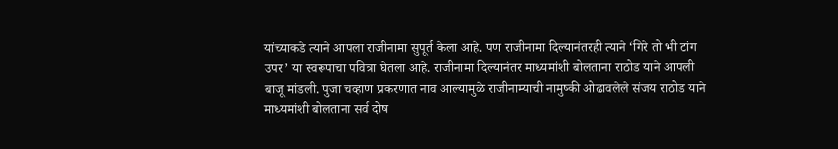यांच्याकडे त्याने आपला राजीनामा सुपूर्त केला आहे. पण राजीनामा दिल्यानंतरही त्याने ‘गिरे तो भी टांग उपर’ या स्वरूपाचा पवित्रा घेतला आहे. राजीनामा दिल्यानंतर माध्यमांशी बोलताना राठोड याने आपली बाजू मांडली. पुजा चव्हाण प्रकरणात नाव आल्यामुळे राजीनाम्याची नामुष्की ओढावलेले संजय राठोड याने माध्यमांशी बोलताना सर्व दोष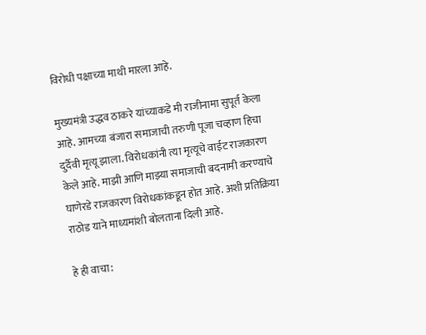विरोधी पक्षाच्या माथी मारला आहे.

मुख्यमंत्री उद्धव ठाकरे यांच्याकडे मी राजीनामा सुपूर्त केला आहे. आमच्या बंजारा समाजाची तरुणी पूजा चव्हाण हिचा दुर्दैवी मृत्यू झाला. विरोधकांनी त्या मृत्यूचे वाईट राजकारण केले आहे. माझी आणि माझ्या समाजाची बदनामी करण्याचे घाणेरडे राजकारण विरोधकांकडून होत आहे. अशी प्रतिक्रिया राठोड याने माध्यमांशी बोलताना दिली आहे.

हे ही वाचा: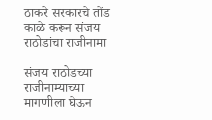ठाकरे सरकारचे तोंड काळे करून संजय राठोडांचा राजीनामा

संजय राठोडच्या राजीनाम्याच्या मागणीला घेऊन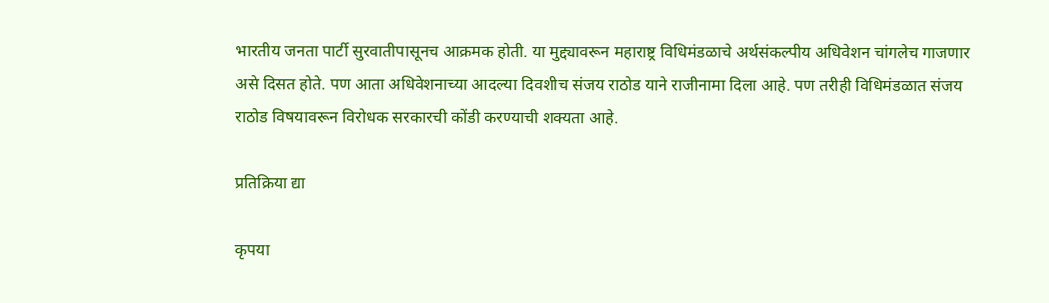भारतीय जनता पार्टी सुरवातीपासूनच आक्रमक होती. या मुद्द्यावरून महाराष्ट्र विधिमंडळाचे अर्थसंकल्पीय अधिवेशन चांगलेच गाजणार असे दिसत होते. पण आता अधिवेशनाच्या आदल्या दिवशीच संजय राठोड याने राजीनामा दिला आहे. पण तरीही विधिमंडळात संजय राठोड विषयावरून विरोधक सरकारची कोंडी करण्याची शक्यता आहे.

प्रतिक्रिया द्या

कृपया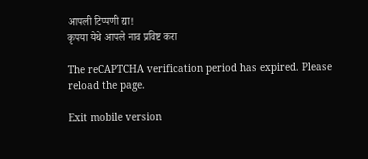आपली टिप्पणी द्या!
कृपया येथे आपले नाव प्रविष्ट करा

The reCAPTCHA verification period has expired. Please reload the page.

Exit mobile version